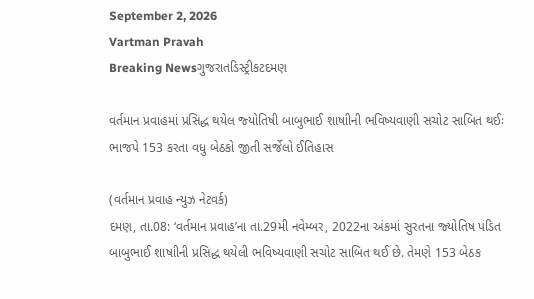September 2, 2026
Vartman Pravah
Breaking Newsગુજરાતડિસ્ટ્રીકટદમણ

વર્તમાન પ્રવાહમાં પ્રસિદ્ધ થયેલ જ્‍યોતિષી બાબુભાઈ શાષાીની ભવિષ્‍યવાણી સચોટ સાબિત થઈઃ ભાજપે 153 કરતા વધુ બેઠકો જીતી સર્જેલો ઈતિહાસ

(વર્તમાન પ્રવાહ ન્‍યુઝ નેટવર્ક)
દમણ, તા.08: ‘વર્તમાન પ્રવાહ’ના તા.29મી નવેમ્‍બર, 2022ના અંકમાં સુરતના જ્‍યોતિષ પંડિત બાબુભાઈ શાષાીની પ્રસિદ્ધ થયેલી ભવિષ્‍યવાણી સચોટ સાબિત થઈ છે. તેમણે 153 બેઠક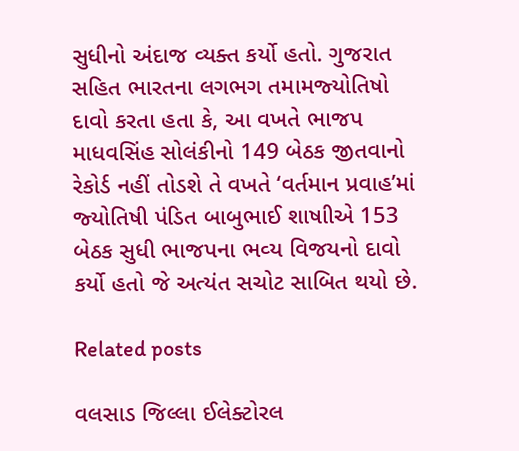સુધીનો અંદાજ વ્‍યક્‍ત કર્યો હતો. ગુજરાત સહિત ભારતના લગભગ તમામજ્‍યોતિષો દાવો કરતા હતા કે, આ વખતે ભાજપ માધવસિંહ સોલંકીનો 149 બેઠક જીતવાનો રેકોર્ડ નહીં તોડશે તે વખતે ‘વર્તમાન પ્રવાહ’માં જ્‍યોતિષી પંડિત બાબુભાઈ શાષાીએ 153 બેઠક સુધી ભાજપના ભવ્‍ય વિજયનો દાવો કર્યો હતો જે અત્‍યંત સચોટ સાબિત થયો છે.

Related posts

વલસાડ જિલ્લા ઈલેક્ટોરલ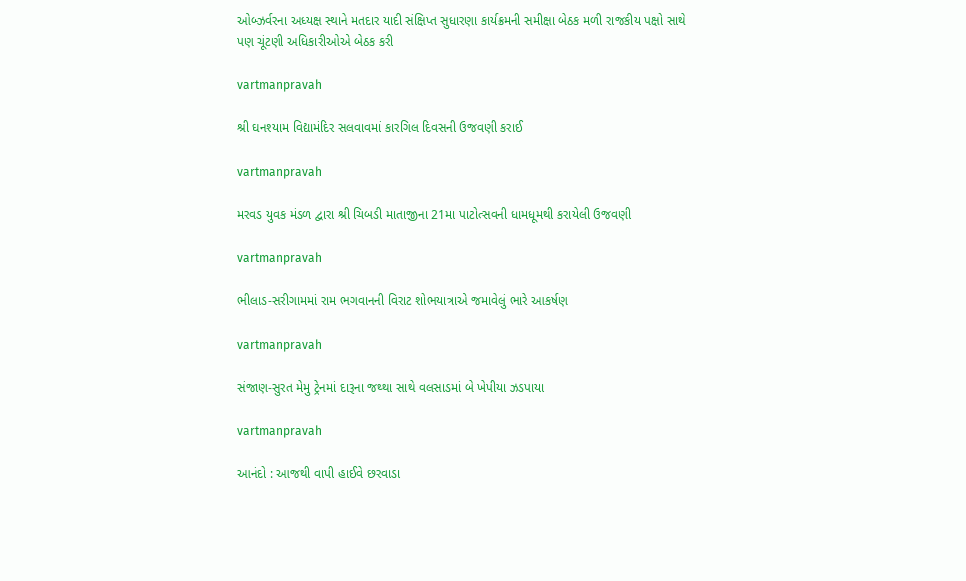ઓબ્ઝર્વરના અધ્યક્ષ સ્થાને મતદાર યાદી સંક્ષિપ્ત સુધારણા કાર્યક્રમની સમીક્ષા બેઠક મળી રાજકીય પક્ષો સાથે પણ ચૂંટણી અધિકારીઓએ બેઠક કરી

vartmanpravah

શ્રી ઘનશ્‍યામ વિદ્યામંદિર સલવાવમાં કારગિલ દિવસની ઉજવણી કરાઈ

vartmanpravah

મરવડ યુવક મંડળ દ્વારા શ્રી ચિબડી માતાજીના 21મા પાટોત્‍સવની ધામધૂમથી કરાયેલી ઉજવણી

vartmanpravah

ભીલાડ-સરીગામમાં રામ ભગવાનની વિરાટ શોભયાત્રાએ જમાવેલું ભારે આકર્ષણ

vartmanpravah

સંજાણ-સુરત મેમુ ટ્રેનમાં દારૂના જથ્‍થા સાથે વલસાડમાં બે ખેપીયા ઝડપાયા

vartmanpravah

આનંદો : આજથી વાપી હાઈવે છરવાડા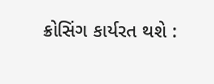ક્રોસિંગ કાર્યરત થશે :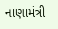નાણામંત્રી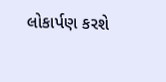લોકાર્પણ કરશે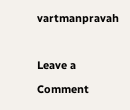vartmanpravah

Leave a Comment